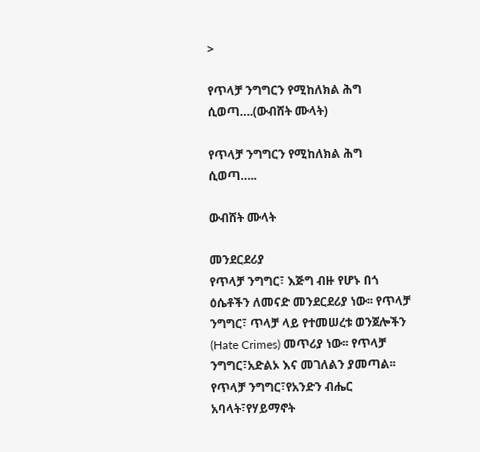>

የጥላቻ ንግግርን የሚከለክል ሕግ ሲወጣ….(ውብሸት ሙላት)

የጥላቻ ንግግርን የሚከለክል ሕግ ሲወጣ…..

ውብሸት ሙላት

መንደርደሪያ
የጥላቻ ንግግር፣ እጅግ ብዙ የሆኑ በጎ ዕሴቶችን ለመናድ መንደርደሪያ ነው፡፡ የጥላቻ ንግግር፣ ጥላቻ ላይ የተመሠረቱ ወንጀሎችን (Hate Crimes) መጥሪያ ነው፡፡ የጥላቻ ንግግር፣አድልኦ እና መገለልን ያመጣል፡፡ የጥላቻ ንግግር፣የአንድን ብሔር አባላት፣የሃይማኖት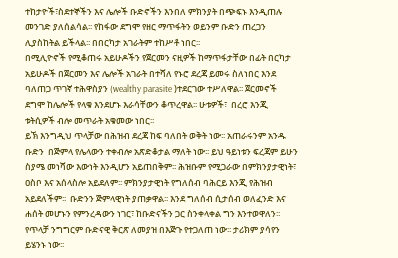ተከታዮች፣ስደተኞችን እና ሌሎች ቡድኖችን እንበለ ምክንያት በጭፍኑ እንዲጠሉ መንገድ ያለሰልሳል፡፡ የከፋው ደግሞ የዘር ማጥፋትን ወይንም ቡድን ጠረጋን ሊያስከትል ይችላል፡፡ በበርካታ አገራትም ተከሥቶ ነበር፡፡
በሚሊዮኖች የሚቆጠሩ አይሁዶችን የጀርመን ናዚዎች ከማጥፋታቸው በፊት በርካታ አይሁዶች በጀርመን እና ሌሎች አገራት በተሻለ የኑሮ ደረጃ ይመሩ ስለነበር እንደ ባለጠጋ ጥገኛ ተሕዋስያን (wealthy parasite )ተደርገው ተሥለዋል፡፡ ጀርመኖች ደግሞ ከሌሎች የላቁ እንደሆኑ እራሳቸውን ቆጥረዋል፡፡ ሁቱዎች፣  በረሮ እንጂ ቱትሲዎች ብሎ መጥራት አቁመው ነበር፡፡
ይኽ እንግዲህ ጥላቻው በሕዝብ ደረጃ ከፍ ባለበት ወቅት ነው፡፡ አጠራሩንም አንዱ ቡድን  በጅምላ የሌላውን ተቀብሎ አጽድቆታል ማለት ነው፡፡ ይህ ዓይነቱን ፍረጃም ይሁን ስያሜ መነሻው እውነት እንዲሆን አይጠበቅም፡፡ ሕዝቡም የሚጋራው በምክንያታዊነት፣ ዐስቦ እና አሰላስሎ አይደለም፡፡ ምክንያታዊነት የግለሰብ ባሕርይ እንጂ የሕዝብ አይደለችም፡፡  ቡድንን ጅምላዊነት ያጠቃዋል፡፡ እንደ ግለሰብ ሲታሰብ ወለፈንድ እና ሐሰት መሆኑን የምንረዳውን ነገር፣ ከቡድናችን ጋር ስንቀላቀል ግን እንተወዋለን፡፡ የጥላቻ ንግግርም ቡድናዊ ቅርጽ ለመያዝ በእጅጉ የተጋለጠ ነው፡፡ ታሪክም ያሳየን ይሄንኑ ነው፡፡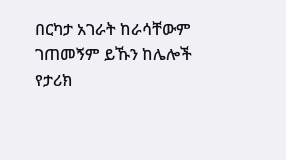በርካታ አገራት ከራሳቸውም ገጠመኝም ይኹን ከሌሎች የታሪክ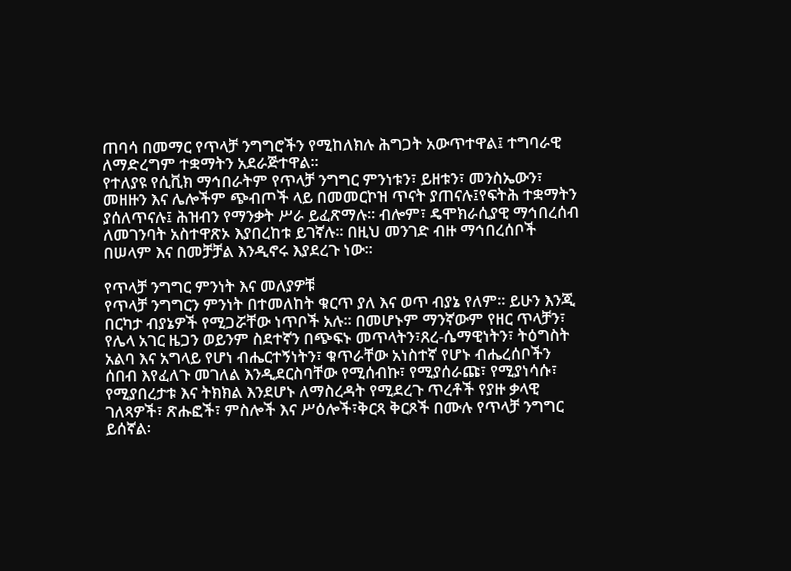ጠባሳ በመማር የጥላቻ ንግግሮችን የሚከለክሉ ሕግጋት አውጥተዋል፤ ተግባራዊ ለማድረግም ተቋማትን አደራጅተዋል፡፡
የተለያዩ የሲቪክ ማኅበራትም የጥላቻ ንግግር ምንነቱን፣ ይዘቱን፣ መንስኤውን፣ መዘዙን እና ሌሎችም ጭብጦች ላይ በመመርኮዝ ጥናት ያጠናሉ፤የፍትሕ ተቋማትን ያሰለጥናሉ፤ ሕዝብን የማንቃት ሥራ ይፈጽማሉ፡፡ ብሎም፣ ዴሞክራሲያዊ ማኅበረሰብ ለመገንባት አስተዋጽኦ እያበረከቱ ይገኛሉ፡፡ በዚህ መንገድ ብዙ ማኅበረሰቦች በሠላም እና በመቻቻል እንዲኖሩ እያደረጉ ነው፡፡

የጥላቻ ንግግር ምንነት እና መለያዎቹ
የጥላቻ ንግግርን ምንነት በተመለከት ቁርጥ ያለ እና ወጥ ብያኔ የለም፡፡ ይሁን እንጂ በርካታ ብያኔዎች የሚጋሯቸው ነጥቦች አሉ፡፡ በመሆኑም ማንኛውም የዘር ጥላቻን፣ የሌላ አገር ዜጋን ወይንም ስደተኛን በጭፍኑ መጥላትን፣ጸረ-ሴማዊነትን፣ ትዕግስት አልባ እና አግላይ የሆነ ብሔርተኝነትን፣ ቁጥራቸው አነስተኛ የሆኑ ብሔረሰቦችን ሰበብ እየፈለጉ መገለል እንዲደርስባቸው የሚሰብኩ፣ የሚያሰራጩ፣ የሚያነሳሱ፣ የሚያበረታቱ እና ትክክል እንደሆኑ ለማስረዳት የሚደረጉ ጥረቶች የያዙ ቃላዊ ገለጻዎች፣ ጽሑፎች፣ ምስሎች እና ሥዕሎች፣ቅርጻ ቅርጾች በሙሉ የጥላቻ ንግግር ይሰኛል፡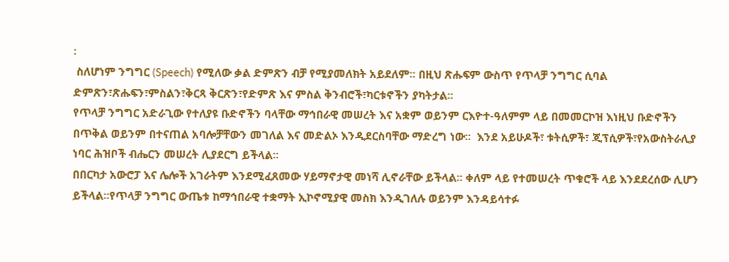፡
 ስለሆነም ንግግር (Speech) የሚለው ቃል ድምጽን ብቻ የሚያመለክት አይደለም፡፡ በዚህ ጽሑፍም ውስጥ የጥላቻ ንግግር ሲባል ድምጽን፣ጽሑፍን፣ምስልን፣ቅርጻ ቅርጽን፣የድምጽ እና ምስል ቅንብሮች፣ካርቱኖችን ያካትታል፡፡
የጥላቻ ንግግር አድራጊው የተለያዩ ቡድኖችን ባላቸው ማኅበራዊ መሠረት እና አቋም ወይንም ርእዮተ-ዓለምም ላይ በመመርኮዝ እነዚህ ቡድኖችን በጥቅል ወይንም በተናጠል አባሎቻቸውን መገለል እና መድልኦ እንዲደርስባቸው ማድረግ ነው፡፡  እንደ አይሁዶች፣ ቱትሲዎች፣ ጂፕሲዎች፣የአውስትራሊያ ነባር ሕዝቦች ብሔርን መሠረት ሊያደርግ ይችላል፡፡
በበርካታ አውሮፓ እና ሌሎች አገራትም እንደሚፈጸመው ሃይማኖታዊ መነሻ ሊኖራቸው ይችላል፡፡ ቀለም ላይ የተመሠረት ጥቁሮች ላይ እንደደረሰው ሊሆን ይችላል፡፡የጥላቻ ንግግር ውጤቱ ከማኅበራዊ ተቋማት ኢኮኖሚያዊ መስክ እንዲገለሉ ወይንም እንዳይሳተፉ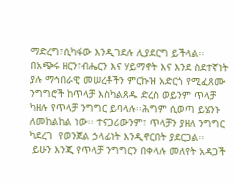ማድረግ፣ሲካፋው እንዲገደሉ ሊያደርግ ይችላል፡፡
በአጭሩ ዘርን፣ብሔርን እና ሃይማኖት እና እንደ ስደተኛነት ያሉ ማኅበራዊ መሠረቶችን ምርኩዝ አድርጎ የሚፈጸሙ ንግግሮች ከጥላቻ እስካልጸዱ ድረስ ወይንም ጥላቻ ካዘሉ የጥላቻ ንግግር ይባላሉ፡፡ሕግም ሲወጣ ይሄንኑ ለመከልከል ነው፡፡ ተናጋሪውንም፣ ጥላቻን ያዘለ ንግግር ካደረገ  የወንጀል ኃላፊነት እንዲኖርበት ያደርጋል፡፡
 ይሁን እንጂ የጥላቻ ንግግርን በቀላሉ መለየት አዳጋች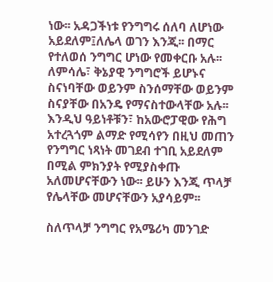ነው፡፡ አዳጋችነቱ የንግግሩ ሰለባ ለሆነው አይደለም፤ለሌላ ወገን እንጂ፡፡ በማር የተለወሰ ንግግር ሆነው የመቀርቡ አሉ፡፡ ለምሳሌ፣ ቅኔያዊ ንግግሮች ይሆኑና ስናነባቸው ወይንም ስንሰማቸው ወይንም ስናያቸው በአንዴ የማናስተውላቸው አሉ፡፡
እንዲህ ዓይነቶቹን፣ ከአውሮፓዊው የሕግ አተረጓጎም ልማድ የሚሳየን በዚህ መጠን የንግግር ነጻነት መገደብ ተገቢ አይደለም በሚል ምክንያት የሚያስቀጡ አለመሆናቸውን ነው፡፡ ይሁን እንጂ ጥላቻ የሌላቸው መሆናቸውን አያሳይም፡፡

ስለጥላቻ ንግግር የአሜሪካ መንገድ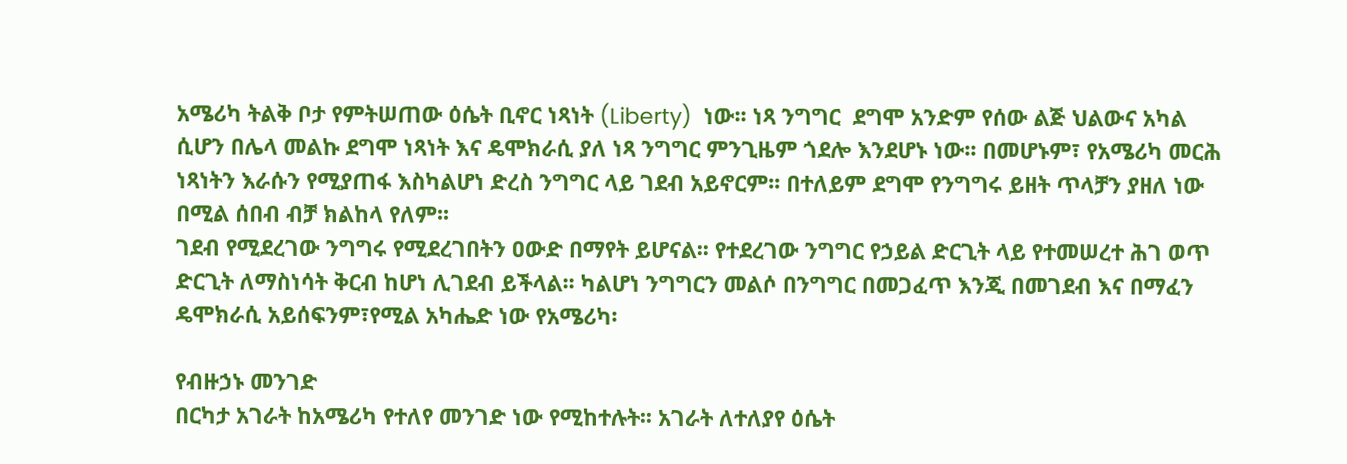አሜሪካ ትልቅ ቦታ የምትሠጠው ዕሴት ቢኖር ነጻነት (Liberty)  ነው፡፡ ነጻ ንግግር  ደግሞ አንድም የሰው ልጅ ህልውና አካል ሲሆን በሌላ መልኩ ደግሞ ነጻነት እና ዴሞክራሲ ያለ ነጻ ንግግር ምንጊዜም ጎደሎ እንደሆኑ ነው፡፡ በመሆኑም፣ የአሜሪካ መርሕ ነጻነትን እራሱን የሚያጠፋ እስካልሆነ ድረስ ንግግር ላይ ገደብ አይኖርም፡፡ በተለይም ደግሞ የንግግሩ ይዘት ጥላቻን ያዘለ ነው በሚል ሰበብ ብቻ ክልከላ የለም፡፡
ገደብ የሚደረገው ንግግሩ የሚደረገበትን ዐውድ በማየት ይሆናል፡፡ የተደረገው ንግግር የኃይል ድርጊት ላይ የተመሠረተ ሕገ ወጥ ድርጊት ለማስነሳት ቅርብ ከሆነ ሊገደብ ይችላል፡፡ ካልሆነ ንግግርን መልሶ በንግግር በመጋፈጥ እንጂ በመገደብ እና በማፈን ዴሞክራሲ አይሰፍንም፣የሚል አካሔድ ነው የአሜሪካ፡

የብዙኃኑ መንገድ
በርካታ አገራት ከአሜሪካ የተለየ መንገድ ነው የሚከተሉት፡፡ አገራት ለተለያየ ዕሴት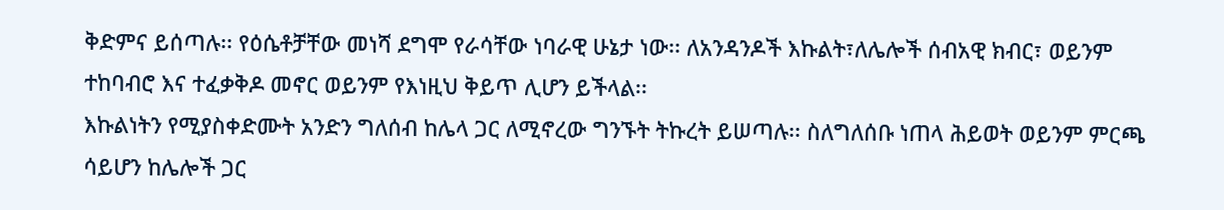ቅድምና ይሰጣሉ፡፡ የዕሴቶቻቸው መነሻ ደግሞ የራሳቸው ነባራዊ ሁኔታ ነው፡፡ ለአንዳንዶች እኩልት፣ለሌሎች ሰብአዊ ክብር፣ ወይንም ተከባብሮ እና ተፈቃቅዶ መኖር ወይንም የእነዚህ ቅይጥ ሊሆን ይችላል፡፡
እኩልነትን የሚያስቀድሙት አንድን ግለሰብ ከሌላ ጋር ለሚኖረው ግንኙት ትኩረት ይሠጣሉ፡፡ ስለግለሰቡ ነጠላ ሕይወት ወይንም ምርጫ ሳይሆን ከሌሎች ጋር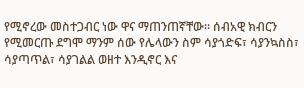የሚኖረው መስተጋብር ነው ዋና ማጠንጠኛቸው፡፡ ሰብአዊ ክብርን የሚመርጡ ደግሞ ማንም ሰው የሌላውን ስም ሳያጎድፍ፣ ሳያንኳስስ፣ ሳያጣጥል፣ ሳያገልል ወዘተ እንዲኖር እና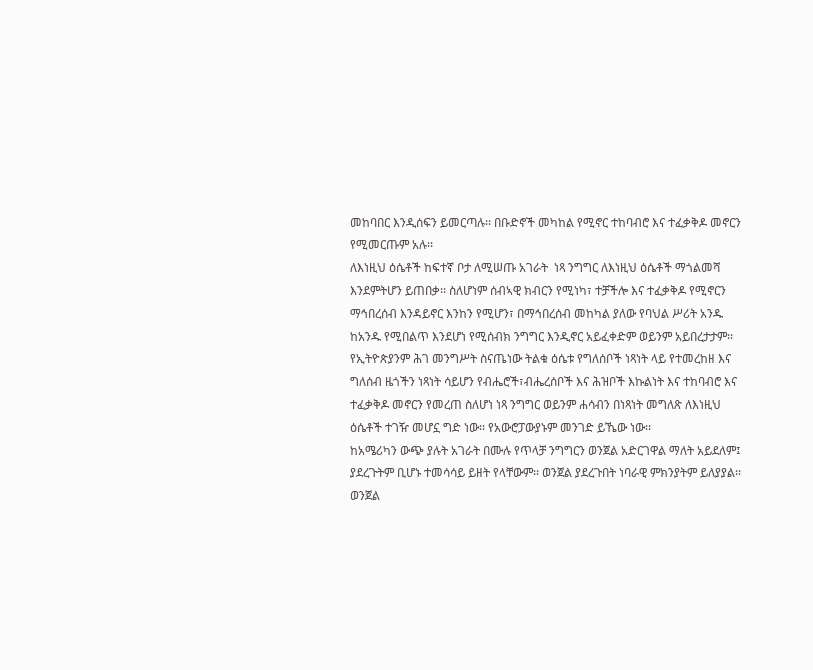መከባበር እንዲሰፍን ይመርጣሉ፡፡ በቡድኖች መካከል የሚኖር ተከባብሮ እና ተፈቃቅዶ መኖርን የሚመርጡም አሉ፡፡
ለእነዚህ ዕሴቶች ከፍተኛ ቦታ ለሚሠጡ አገራት  ነጻ ንግግር ለእነዚህ ዕሴቶች ማጎልመሻ እንደምትሆን ይጠበቃ፡፡ ስለሆነም ሰብኣዊ ክብርን የሚነካ፣ ተቻችሎ እና ተፈቃቅዶ የሚኖርን ማኅበረሰብ እንዳይኖር እንከን የሚሆን፣ በማኅበረሰብ መከካል ያለው የባህል ሥሪት አንዱ ከአንዱ የሚበልጥ እንደሆነ የሚሰብክ ንግግር እንዲኖር አይፈቀድም ወይንም አይበረታታም፡፡
የኢትዮጵያንም ሕገ መንግሥት ስናጤነው ትልቁ ዕሴቱ የግለሰቦች ነጻነት ላይ የተመረከዘ እና ግለሰብ ዜጎችን ነጻነት ሳይሆን የብሔሮች፣ብሔረሰቦች እና ሕዝቦች እኩልነት እና ተከባብሮ እና ተፈቃቅዶ መኖርን የመረጠ ስለሆነ ነጻ ንግግር ወይንም ሐሳብን በነጻነት መግለጽ ለእነዚህ ዕሴቶች ተገዥ መሆኗ ግድ ነው፡፡ የአውሮፓውያኑም መንገድ ይኼው ነው፡፡
ከአሜሪካን ውጭ ያሉት አገራት በሙሉ የጥላቻ ንግግርን ወንጀል አድርገዋል ማለት አይደለም፤  ያደረጉትም ቢሆኑ ተመሳሳይ ይዘት የላቸውም፡፡ ወንጀል ያደረጉበት ነባራዊ ምክንያትም ይለያያል፡፡ ወንጀል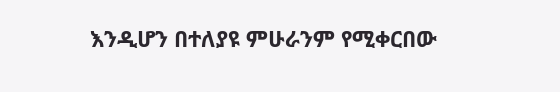እንዲሆን በተለያዩ ምሁራንም የሚቀርበው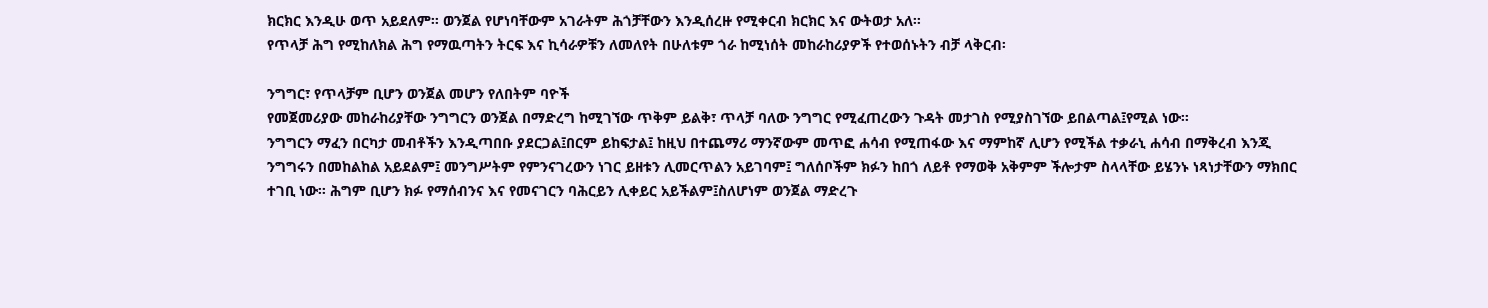ክርክር እንዲሁ ወጥ አይደለም፡፡ ወንጀል የሆነባቸውም አገራትም ሕጎቻቸውን እንዲሰረዙ የሚቀርብ ክርክር እና ውትወታ አለ፡፡
የጥላቻ ሕግ የሚከለክል ሕግ የማዉጣትን ትርፍ እና ኪሳራዎቹን ለመለየት በሁለቱም ጎራ ከሚነሰት መከራከሪያዎች የተወሰኑትን ብቻ ላቅርብ፡

ንግግር፣ የጥላቻም ቢሆን ወንጀል መሆን የለበትም ባዮች
የመጀመሪያው መከራከሪያቸው ንግግርን ወንጀል በማድረግ ከሚገኘው ጥቅም ይልቅ፣ ጥላቻ ባለው ንግግር የሚፈጠረውን ጉዳት መታገስ የሚያስገኘው ይበልጣል፤የሚል ነው፡፡
ንግግርን ማፈን በርካታ መብቶችን እንዲጣበቡ ያደርጋል፤በርም ይከፍታል፤ ከዚህ በተጨማሪ ማንኛውም መጥፎ ሐሳብ የሚጠፋው እና ማምከኛ ሊሆን የሚችል ተቃራኒ ሐሳብ በማቅረብ እንጂ ንግግሩን በመከልከል አይደልም፤ መንግሥትም የምንናገረውን ነገር ይዘቱን ሊመርጥልን አይገባም፤ ግለሰቦችም ክፉን ከበጎ ለይቶ የማወቅ አቅምም ችሎታም ስላላቸው ይሄንኑ ነጻነታቸውን ማክበር ተገቢ ነው፡፡ ሕግም ቢሆን ክፉ የማሰብንና እና የመናገርን ባሕርይን ሊቀይር አይችልም፤ስለሆነም ወንጀል ማድረጉ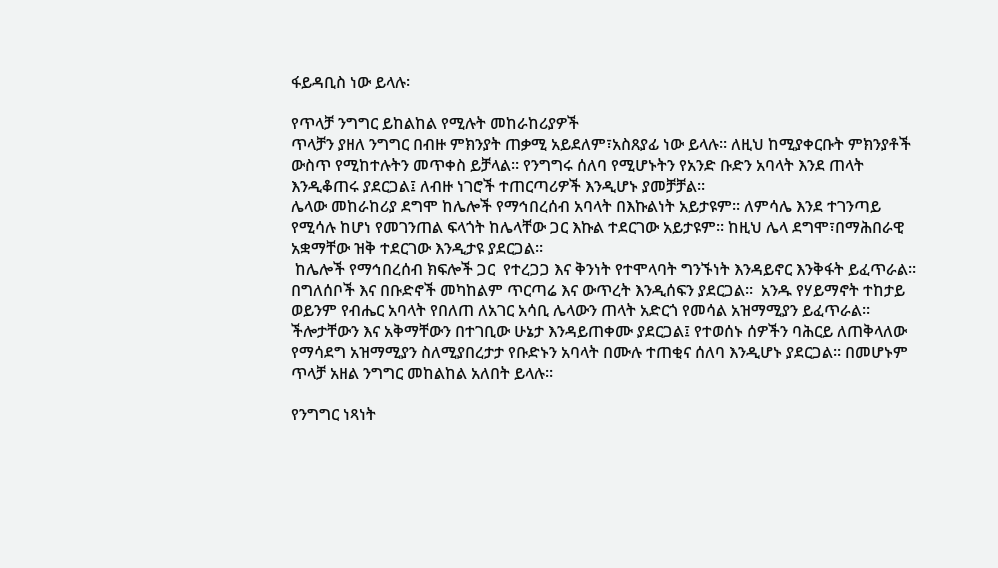ፋይዳቢስ ነው ይላሉ፡

የጥላቻ ንግግር ይከልከል የሚሉት መከራከሪያዎች
ጥላቻን ያዘለ ንግግር በብዙ ምክንያት ጠቃሚ አይደለም፣አስጸያፊ ነው ይላሉ፡፡ ለዚህ ከሚያቀርቡት ምክንያቶች ውስጥ የሚከተሉትን መጥቀስ ይቻላል፡፡ የንግግሩ ሰለባ የሚሆኑትን የአንድ ቡድን አባላት እንደ ጠላት እንዲቆጠሩ ያደርጋል፤ ለብዙ ነገሮች ተጠርጣሪዎች እንዲሆኑ ያመቻቻል፡፡
ሌላው መከራከሪያ ደግሞ ከሌሎች የማኅበረሰብ አባላት በእኩልነት አይታዩም፡፡ ለምሳሌ እንደ ተገንጣይ የሚሳሉ ከሆነ የመገንጠል ፍላጎት ከሌላቸው ጋር እኩል ተደርገው አይታዩም፡፡ ከዚህ ሌላ ደግሞ፣በማሕበራዊ አቋማቸው ዝቅ ተደርገው እንዲታዩ ያደርጋል፡፡
 ከሌሎች የማኅበረሰብ ክፍሎች ጋር  የተረጋጋ እና ቅንነት የተሞላባት ግንኙነት እንዳይኖር እንቅፋት ይፈጥራል፡፡ በግለሰቦች እና በቡድኖች መካከልም ጥርጣሬ እና ውጥረት እንዲሰፍን ያደርጋል፡፡  አንዱ የሃይማኖት ተከታይ ወይንም የብሔር አባላት የበለጠ ለአገር አሳቢ ሌላውን ጠላት አድርጎ የመሳል አዝማሚያን ይፈጥራል፡፡
ችሎታቸውን እና አቅማቸውን በተገቢው ሁኔታ እንዳይጠቀሙ ያደርጋል፤ የተወሰኑ ሰዎችን ባሕርይ ለጠቅላለው የማሳደግ አዝማሚያን ስለሚያበረታታ የቡድኑን አባላት በሙሉ ተጠቂና ሰለባ እንዲሆኑ ያደርጋል፡፡ በመሆኑም ጥላቻ አዘል ንግግር መከልከል አለበት ይላሉ፡፡

የንግግር ነጻነት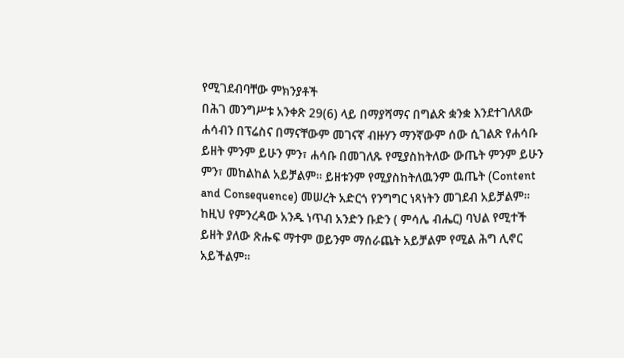የሚገደብባቸው ምክንያቶች
በሕገ መንግሥቱ አንቀጽ 29(6) ላይ በማያሻማና በግልጽ ቋንቋ እንደተገለጸው ሐሳብን በፕሬስና በማናቸውም መገናኛ ብዙሃን ማንኛውም ሰው ሲገልጽ የሐሳቡ ይዘት ምንም ይሁን ምን፣ ሐሳቡ በመገለጹ የሚያስከትለው ውጤት ምንም ይሁን ምን፣ መከልከል አይቻልም፡፡ ይዘቱንም የሚያስከትለዉንም ዉጤት (Content and Consequence) መሠረት አድርጎ የንግግር ነጻነትን መገደብ አይቻልም፡፡
ከዚህ የምንረዳው አንዱ ነጥብ አንድን ቡድን ( ምሳሌ ብሔር) ባህል የሚተች ይዘት ያለው ጽሑፍ ማተም ወይንም ማሰራጨት አይቻልም የሚል ሕግ ሊኖር አይችልም፡፡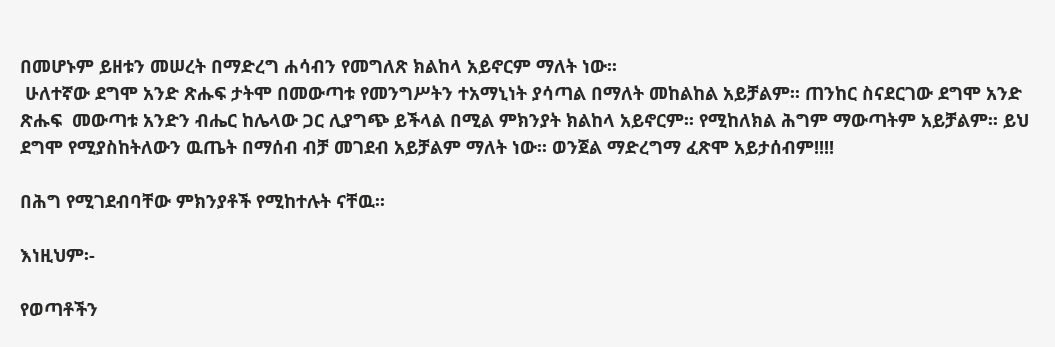በመሆኑም ይዘቱን መሠረት በማድረግ ሐሳብን የመግለጽ ክልከላ አይኖርም ማለት ነው፡፡
 ሁለተኛው ደግሞ አንድ ጽሑፍ ታትሞ በመውጣቱ የመንግሥትን ተአማኒነት ያሳጣል በማለት መከልከል አይቻልም፡፡ ጠንከር ስናደርገው ደግሞ አንድ ጽሑፍ  መውጣቱ አንድን ብሔር ከሌላው ጋር ሊያግጭ ይችላል በሚል ምክንያት ክልከላ አይኖርም፡፡ የሚከለክል ሕግም ማውጣትም አይቻልም፡፡ ይህ ደግሞ የሚያስከትለውን ዉጤት በማሰብ ብቻ መገደብ አይቻልም ማለት ነው፡፡ ወንጀል ማድረግማ ፈጽሞ አይታሰብም!!!!

በሕግ የሚገደብባቸው ምክንያቶች የሚከተሉት ናቸዉ፡፡

እነዚህም፡-

የወጣቶችን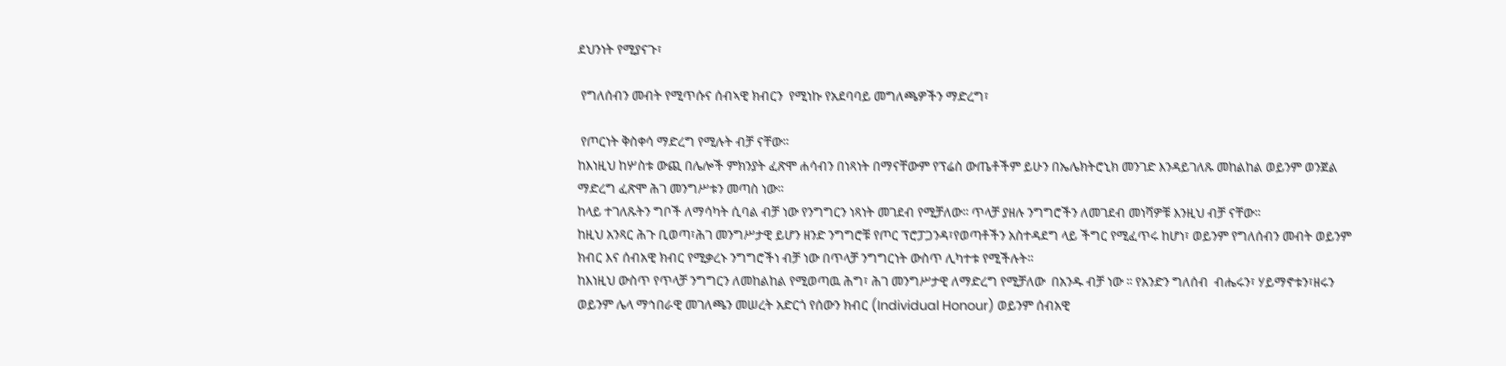ደህንነት የሚያናጉ፣

 የግለሰብን መብት የሚጥሱና ሰብኣዊ ክብርን  የሚነኩ የአደባባይ መግለጫዎችን ማድረግ፣

 የጦርነት ቅስቀሳ ማድረግ የሚሉት ብቻ ናቸው፡፡
ከእነዚህ ከሦስቱ ውጪ በሌሎች ምክንያት ፈጽሞ ሐሳብን በነጻነት በማናቸውም የፕሬስ ውጤቶችም ይሁን በኤሌክትሮኒክ መንገድ እንዳይገለጹ መከልከል ወይንም ወንጀል ማድረግ ፈጽሞ ሕገ መንግሥቱን መጣስ ነው፡፡
ከላይ ተገለጹትን ግቦች ለማሳካት ሲባል ብቻ ነው የንግግርን ነጻነት መገደብ የሚቻለው፡፡ ጥላቻ ያዘሉ ንግግሮችን ለመገደብ መነሻዎቹ እንዚህ ብቻ ናቸው፡፡
ከዚህ አንጻር ሕጉ ቢወጣ፣ሕገ መንግሥታዊ ይሆን ዘንድ ንግግሮቹ የጦር ፕሮፓጋንዳ፣የወጣቶችን አስተዳደግ ላይ ችግር የሚፈጥሩ ከሆነ፣ ወይንም የግለሰብን መብት ወይንም ክብር እና ሰብአዊ ክብር የሚቃረኑ ንግግሮችነ ብቻ ነው በጥላቻ ንግግርነት ውስጥ ሊካተቱ የሚችሉት፡፡
ከእነዚህ ውስጥ የጥላቻ ንግግርን ለመከልከል የሚወጣዉ ሕግ፣ ሕገ መንግሥታዊ ለማድረግ የሚቻለው  በአንዱ ብቻ ነው ፡፡ የአንድን ግለሰብ  ብሔሩን፣ ሃይማኖቱን፣ዘሩን ወይንም ሌላ ማኅበራዊ መገለጫን መሠረት አድርጎ የሰውን ክብር (Individual Honour) ወይንም ሰብአዊ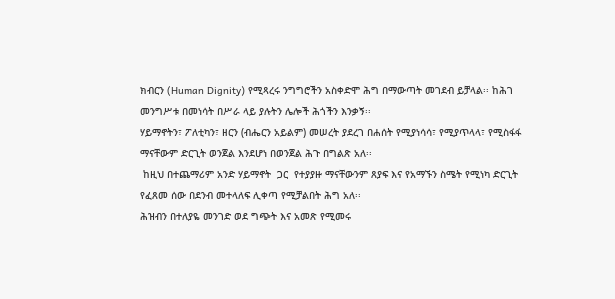ክብርን (Human Dignity) የሚጻረሩ ንግግሮችን አስቀድሞ ሕግ በማውጣት መገደብ ይቻላል፡፡ ከሕገ መንግሥቱ በመነሳት በሥራ ላይ ያሉትን ሌሎች ሕጎችን እንቃኝ፡፡
ሃይማኖትን፣ ፖለቲካን፣ ዘርን (ብሔርን አይልም) መሠረት ያደረገ በሐሰት የሚያነሳሳ፣ የሚያጥላላ፣ የሚስፋፋ ማናቸውም ድርጊት ወንጀል እንደሆነ በወንጀል ሕጉ በግልጽ አለ፡፡
 ከዚህ በተጨማሪም አንድ ሃይማኖት  ጋር  የተያያዙ ማናቸውንም ጸያፍ እና የአማኙን ስሜት የሚነካ ድርጊት የፈጸመ ሰው በደንብ መተላለፍ ሊቀጣ የሚቻልበት ሕግ አለ፡፡
ሕዝብን በተለያዬ መንገድ ወደ ግጭት እና አመጽ የሚመሩ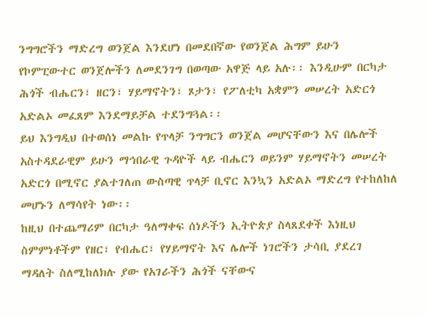ንግግሮችን ማድረግ ወንጀል እንደሆነ በመደበኛው የወንጀል ሕግም ይሁን የኮምፒውተር ወንጀሎችን ለመደንገግ በወጣው አዋጅ ላይ አሉ፡፡ እንዲሁም በርካታ ሕጎች ብሔርን፣ ዘርን፣ ሃይማኖትን፣ ጾታን፣ የፖለቲካ አቋምን መሠረት አድርጎ አድልኦ መፈጸም እንደማይቻል ተደንግጓል፡፡
ይህ እንግዲህ በተወሰነ መልኩ የጥላቻ ንግግርን ወንጀል መሆናቸውን እና በሌሎች አስተዳደራዊም ይሁን ማኅበራዊ ጉዳዮች ላይ ብሔርን ወይንም ሃይማኖትን መሠረት አድርጎ በሚኖር ያልተገለጠ ውስጣዊ ጥላቻ ቢኖር እንኳን አድልኦ ማድረግ የተከለከለ መሆኑን ለማሳየት ነው፡፡
ከዚህ በተጨማሪም በርካታ ዓለማቀፍ ሰነዶችን ኢትዮጵያ ስላጸደቀች እነዚህ ስምምነቶችም የዘር፣ የብሔር፣ የሃይማኖት እና ሌሎች ነገሮችን ታሳቢ ያደረገ ማዳለት ስለሚከለክሉ ያው የአገራችን ሕጎች ናቸውና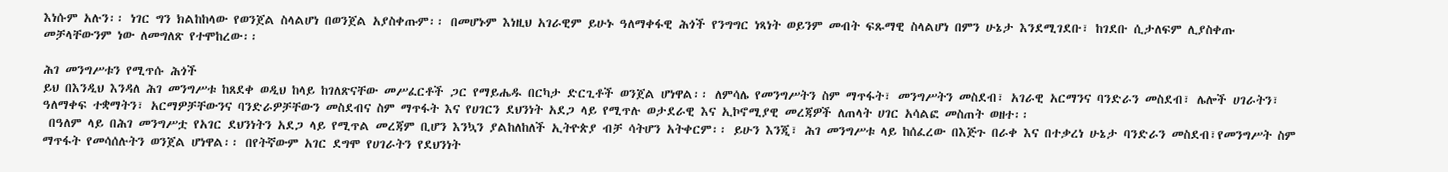እነሱም አሉን፡፡ ነገር ግን ክልከከላው የወንጀል ስላልሆነ በወንጀል አያስቀጡም፡፡ በመሆኑም እነዚህ አገራዊም ይሁኑ ዓለማቀፋዊ ሕጎች የንግግር ነጻነት ወይንም መብት ፍጹማዊ ስላልሆነ በምን ሁኔታ እንደሚገደቡ፣ ከገደቡ ሲታለፍም ሊያስቀጡ መቻላቸውንም ነው ለመግለጽ የተሞከረው፡፡

ሕገ መንግሥቱን የሚጥሱ ሕጎች
ይህ በእንዲህ እንዳለ ሕገ መንግሥቱ ከጸደቀ ወዲህ ከላይ ከገለጽናቸው መሥፈርቶች ጋር የማይሔዱ በርካታ ድርጊቶች ወንጀል ሆነዋል፡፡ ለምሳሌ የመንግሥትን ስም ማጥፋት፣ መንግሥትን መስደብ፣ አገራዊ አርማንና ባንድራን መስደብ፣ ሌሎች ሀገራትን፣ ዓለማቀፍ ተቋማትን፣ አርማዎቻቸውንና ባንድራዎቻቸውን መስደብና ስም ማጥፋት እና የሀገርን ደህንነት አደጋ ላይ የሚጥሉ ወታደራዊ እና ኢኮኖሚያዊ መረጃዎች ለጠላት ሀገር አሳልፎ መስጠት ወዘተ፡፡
 በዓለም ላይ በሕገ መንግሥቷ የአገር ደህንነትን አደጋ ላይ የሚጥል መረጃም ቢሆን እንኳን ያልከለከለች ኢትዮጵያ ብቻ ሳትሆን አትቀርም፡፡ ይሁን እንጂ፣ ሕገ መንግሥቱ ላይ ከሰፈረው በእጅጉ በራቀ እና በተቃረነ ሁኔታ ባንድራን መስደብ፣የመንግሥት ስም ማጥፋት የመሳሰሉትን ወንጀል ሆነዋል፡፡ በየትኛውም አገር ደግሞ የሀገራትን የደህንነት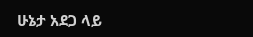ሁኔታ አደጋ ላይ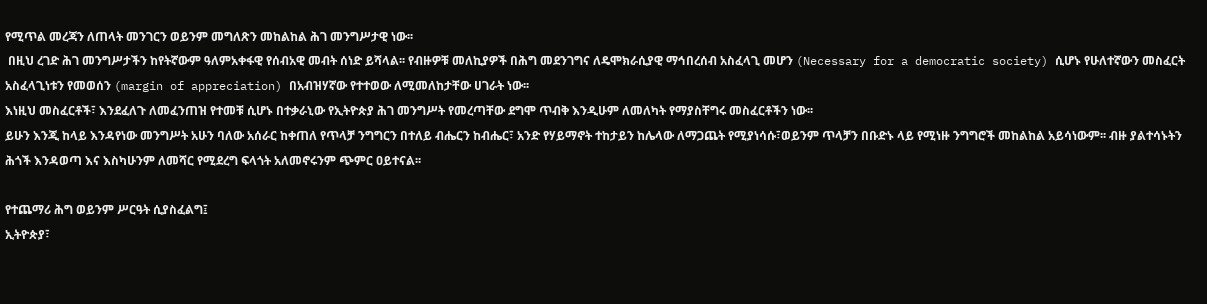የሚጥል መረጃን ለጠላት መንገርን ወይንም መግለጽን መከልከል ሕገ መንግሥታዊ ነው፡፡
 በዚህ ረገድ ሕገ መንግሥታችን ከየትኛውም ዓለምአቀፋዊ የሰብአዊ መብት ሰነድ ይሻላል፡፡ የብዙዎቹ መለኪያዎች በሕግ መደንገግና ለዴሞክራሲያዊ ማኅበረሰብ አስፈላጊ መሆን (Necessary for a democratic society) ሲሆኑ የሁለተኛውን መስፈርት አስፈላጊነቱን የመወሰን (margin of appreciation) በአብዝሃኛው የተተወው ለሚመለከታቸው ሀገራት ነው፡፡
እነዚህ መስፈርቶች፣ እንደፈለጉ ለመፈንጠዝ የተመቹ ሲሆኑ በተቃራኒው የኢትዮጵያ ሕገ መንግሥት የመረጣቸው ደግሞ ጥብቅ እንዲሁም ለመለካት የማያስቸግሩ መስፈርቶችን ነው፡፡
ይሁን እንጂ ከላይ እንዳየነው መንግሥት አሁን ባለው አሰራር ከቀጠለ የጥላቻ ንግግርን በተለይ ብሔርን ከብሔር፣ አንድ የሃይማኖት ተከታይን ከሌላው ለማጋጨት የሚያነሳሱ፣ወይንም ጥላቻን በቡድኑ ላይ የሚነዙ ንግግሮች መከልከል አይሳነውም፡፡ ብዙ ያልተሳኑትን ሕጎች እንዳወጣ እና እስካሁንም ለመሻር የሚደረግ ፍላጎት አለመኖሩንም ጭምር ዐይተናል፡፡

የተጨማሪ ሕግ ወይንም ሥርዓት ሲያስፈልግ፤
ኢትዮጵያ፣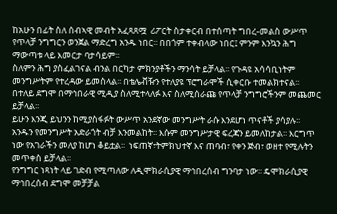ከአሁን በፊት ስለ ሰብኣዊ መብት አፈጻጸሟ  ሪፖርት ስታቀርብ በተሰጣት ግበረ-መልስ ውሥጥ የጥላቻ ንግግርን ወንጀል ማድረግ አንዱ ነበር፡፡ በበጎም ተቀብላው ነበር፤ ምንም እንኳን ሕግ ማውጣቱ ላይ እመርታ ባታሳይም፡፡
ስለምን ሕግ ያስፈልገናል ብንል በርካታ ምክንያቶችን ማንሳት ይቻላል፡፡ የጉዳዩ አሳሳቢነትም መንግሥትም የተረዳው ይመስላል፡፡ በቴሌቭዥን የተለያዩ ፕሮግራሞች ሲቀርቡ ተመልክተናል፡፡ በተለይ ደግሞ በማኅበራዊ ሚዲያ ስለሚተላለፉ እና ስለሚሰራጩ የጥላቻ ንግግሮችንም መጨመር ይቻላል፡፡
ይሁን እንጂ ይህንን ከሚያስፋፉት ውሥጥ አንደኛው መንግሥት ራሱ እንደሆነ ጥናቶች ያሳያሉ፡፡ አንዱን የመንግሥት አድራጎት ብቻ እንመልከት፡፡ እሱም መንግሥታዊ ፍረጃን ይመለከታል፡፡ እርግጥ ነው የአገራችን መለያ ከሆነ ቆይቷል፡፡  ነፍጠኛ፣ትምክህተኛ እና ጠባብ፣ የቀን ጅብ፣ ወዘተ የሚሉትን መጥቀስ ይቻላል፡፡
የንግግር ነጻነት ላይ ገድብ የሚጣለው ለዲሞክራሲያዊ ማኅበረሰብ ግንባታ ነው፡፡ ዴሞክራሲያዊ ማኅበረሰብ ደግሞ መቻቻል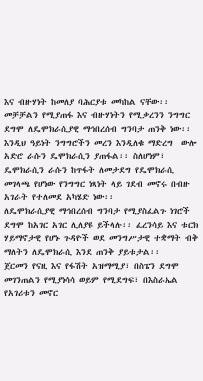እና ብዙሃነት ከመለያ ባሕርያቱ መካከል ናቸው፡፡ መቻቻልን የሚያጠፋ እና ብዙሃነትን የሚቃረንን ንግግር ደግሞ ለዴሞክራሲያዊ ማኅበረሰብ ግንባታ ጠንቅ ነው፡፡ እንዲህ ዓይነት ንግግሮችን መረን እንዲለቁ ማድረግ  ውሎ አድሮ ራሱን ዴሞክራሲን ያጠፋል፡፡ ስለሆነም፣ ዴሞክራሲን ራሱን ከጥፋት ለመታደግ የዴሞክራሲ መገላጫ የሆነው የንግግር ነጻነት ላይ ገደብ መኖሩ በብዙ አገራት የተለመደ አካሄድ ነው፡፡
ለዴሞክራሲያዊ ማኅበረሰብ ግንባታ የሚያስፈልጉ ነገሮች ደግሞ ከአገር አገር ሊለያዩ ይችላሉ፡፡ ፈረንሳይ እና ቱርክ ሃይማኖታዊ የሆኑ ጉዳዮች ወደ መንግሥታዊ ተቋማት ብቅ ማለትን ለዴሞክራሲ እንደ ጠንቅ ያይቱታል፡፡
ጀርመን የናዚ እና የፋሽት አዝማሚያ፣ በስፔን ደግሞ መገንጠልን የሚያነሳሳ ወይም የሚደግፍ፣ በእስራኤል የአገሪቱን መኖር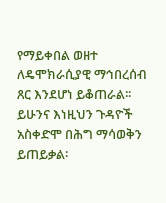የማይቀበል ወዘተ ለዴሞክራሲያዊ ማኅበረሰብ ጸር እንደሆነ ይቆጠራል፡፡ ይሁንና እነዚህን ጉዳዮች አስቀድሞ በሕግ ማሳወቅን ይጠይቃል፡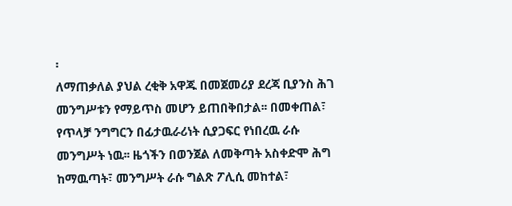፡
ለማጠቃለል ያህል ረቂቅ አዋጁ በመጀመሪያ ደረጃ ቢያንስ ሕገ መንግሥቱን የማይጥስ መሆን ይጠበቅበታል፡፡ በመቀጠል፣ የጥላቻ ንግግርን በፊታዉራሪነት ሲያጋፍር የነበረዉ ራሱ መንግሥት ነዉ፡፡ ዜጎችን በወንጀል ለመቅጣት አስቀድሞ ሕግ ከማዉጣት፣ መንግሥት ራሱ ግልጽ ፖሊሲ መከተል፣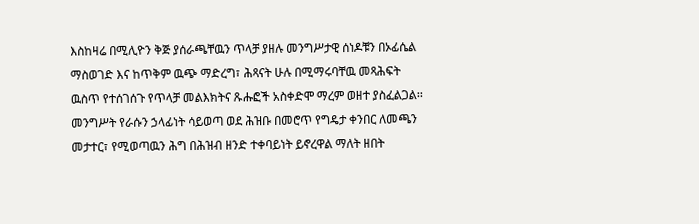እስከዛሬ በሚሊዮን ቅጅ ያሰራጫቸዉን ጥላቻ ያዘሉ መንግሥታዊ ሰነዶቹን በኦፊሴል ማስወገድ እና ከጥቅም ዉጭ ማድረግ፣ ሕጻናት ሁሉ በሚማሩባቸዉ መጻሕፍት ዉስጥ የተሰገሰጉ የጥላቻ መልእክትና ጹሑፎች አስቀድሞ ማረም ወዘተ ያስፈልጋል፡፡ መንግሥት የራሱን ኃላፊነት ሳይወጣ ወደ ሕዝቡ በመሮጥ የግዴታ ቀንበር ለመጫን መታተር፣ የሚወጣዉን ሕግ በሕዝብ ዘንድ ተቀባይነት ይኖረዋል ማለት ዘበት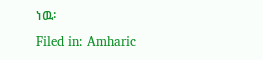ነዉ፡
Filed in: Amharic